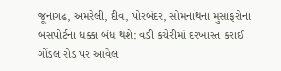જૂનાગઢ, અમરેલી, દીવ, પોરબંદર, સોમનાથના મુસાફરોના બસપોર્ટના ધક્કા બંધ થશે: વડી કચેરીમાં દરખાસ્ત કરાઈ
ગોંડલ રોડ પર આવેલ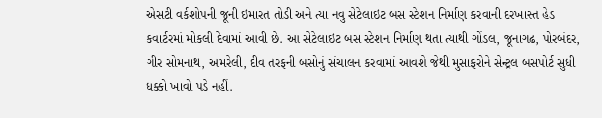એસટી વર્કશોપની જૂની ઇમારત તોડી અને ત્યા નવુ સેટેલાઇટ બસ સ્ટેશન નિર્માણ કરવાની દરખાસ્ત હેડ કવાર્ટરમાં મોકલી દેવામાં આવી છે. આ સેટેલાઇટ બસ સ્ટેશન નિર્માણ થતા ત્યાથી ગોંડલ, જૂનાગઢ, પોરબંદર, ગીર સોમનાથ, અમરેલી, દીવ તરફની બસોનું સંચાલન કરવામાં આવશે જેથી મુસાફરોને સેન્ટ્રલ બસપોર્ટ સુધી ધક્કો ખાવો પડે નહીં.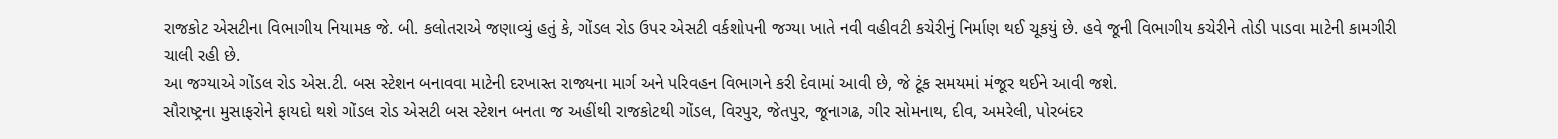રાજકોટ એસટીના વિભાગીય નિયામક જે. બી. કલોતરાએ જણાવ્યું હતું કે, ગોંડલ રોડ ઉપર એસટી વર્કશોપની જગ્યા ખાતે નવી વહીવટી કચેરીનું નિર્માણ થઈ ચૂકયું છે. હવે જૂની વિભાગીય કચેરીને તોડી પાડવા માટેની કામગીરી ચાલી રહી છે.
આ જગ્યાએ ગોંડલ રોડ એસ.ટી. બસ સ્ટેશન બનાવવા માટેની દરખાસ્ત રાજ્યના માર્ગ અને પરિવહન વિભાગને કરી દેવામાં આવી છે, જે ટૂંક સમયમાં મંજૂર થઈને આવી જશે.
સૌરાષ્ટ્રના મુસાફરોને ફાયદો થશે ગોંડલ રોડ એસટી બસ સ્ટેશન બનતા જ અહીંથી રાજકોટથી ગોંડલ, વિરપુર, જેતપુર, જૂનાગઢ, ગીર સોમનાથ, દીવ, અમરેલી, પોરબંદર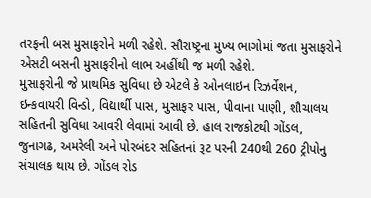તરફની બસ મુસાફરોને મળી રહેશે. સૌરાષ્ટ્રના મુખ્ય ભાગોમાં જતા મુસાફરોને એસટી બસની મુસાફરીનો લાભ અહીંથી જ મળી રહેશે.
મુસાફરોની જે પ્રાથમિક સુવિધા છે એટલે કે ઓનલાઇન રિઝર્વેશન, ઇન્કવાયરી વિન્ડો, વિદ્યાર્થી પાસ, મુસાફર પાસ, પીવાના પાણી, શૌચાલય સહિતની સુવિધા આવરી લેવામાં આવી છે. હાલ રાજકોટથી ગોંડલ, જુનાગઢ, અમરેલી અને પોરબંદર સહિતનાં રૂટ પરની 240થી 260 ટ્રીપોનુ સંચાલક થાય છે. ગોંડલ રોડ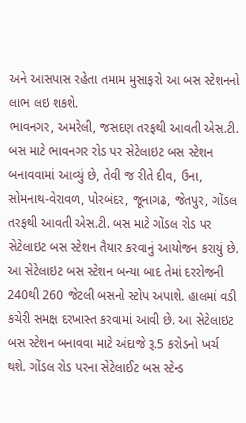અને આસપાસ રહેતા તમામ મુસાફરો આ બસ સ્ટેશનનો લાભ લઇ શકશે.
ભાવનગર, અમરેલી, જસદણ તરફથી આવતી એસ.ટી. બસ માટે ભાવનગર રોડ પર સેટેલાઇટ બસ સ્ટેશન બનાવવામાં આવ્યું છે, તેવી જ રીતે દીવ, ઉના, સોમનાથ-વેરાવળ, પોરબંદર, જૂનાગઢ, જેતપુર, ગોંડલ તરફથી આવતી એસ.ટી. બસ માટે ગોંડલ રોડ પર સેટેલાઇટ બસ સ્ટેશન તૈયાર કરવાનું આયોજન કરાયું છે. આ સેટેલાઇટ બસ સ્ટેશન બન્યા બાદ તેમાં દરરોજની 240થી 260 જેટલી બસનો સ્ટોપ અપાશે. હાલમાં વડી કચેરી સમક્ષ દરખાસ્ત કરવામાં આવી છે. આ સેટેલાઇટ બસ સ્ટેશન બનાવવા માટે અંદાજે રૂ.5 કરોડનો ખર્ચ થશે. ગોંડલ રોડ પરના સેટેલાઈટ બસ સ્ટેન્ડ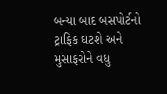બન્યા બાદ બસપોર્ટનો ટ્રાફિક ઘટશે અને મુસાફરોને વધુ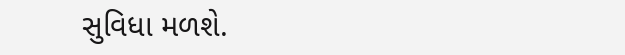સુવિધા મળશે.